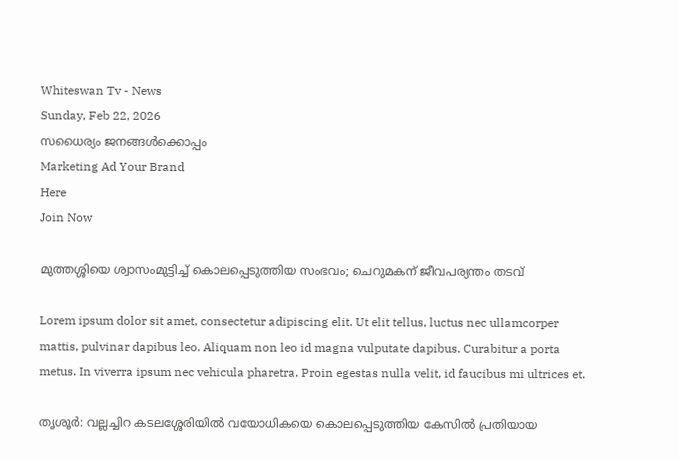Whiteswan Tv - News
Sunday, Feb 22, 2026
സധൈര്യം ജനങ്ങൾക്കൊപ്പം
Marketing Ad Your Brand
Here
Join Now

മുത്തശ്ശിയെ ശ്വാസംമുട്ടിച്ച് കൊലപ്പെടുത്തിയ സംഭവം; ചെറുമകന് ജീവപര്യന്തം തടവ്

Lorem ipsum dolor sit amet, consectetur adipiscing elit. Ut elit tellus, luctus nec ullamcorper mattis, pulvinar dapibus leo. Aliquam non leo id magna vulputate dapibus. Curabitur a porta metus. In viverra ipsum nec vehicula pharetra. Proin egestas nulla velit, id faucibus mi ultrices et.

തൃശൂർ: വല്ലച്ചിറ കടലശ്ശേരിയിൽ വയോധികയെ കൊലപ്പെടുത്തിയ കേസിൽ പ്രതിയായ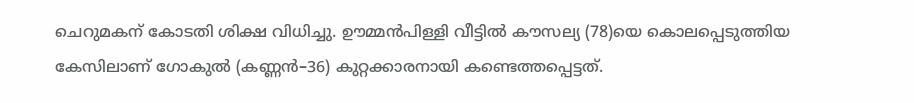ചെറുമകന് കോടതി ശിക്ഷ വിധിച്ചു. ഊമ്മൻപിള്ളി വീട്ടിൽ കൗസല്യ (78)യെ കൊലപ്പെടുത്തിയ കേസിലാണ് ഗോകുൽ (കണ്ണൻ–36) കുറ്റക്കാരനായി കണ്ടെത്തപ്പെട്ടത്.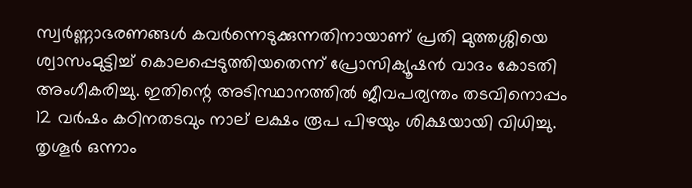സ്വർണ്ണാഭരണങ്ങൾ കവർന്നെടുക്കുന്നതിനായാണ് പ്രതി മുത്തശ്ശിയെ ശ്വാസംമുട്ടിച്ച് കൊലപ്പെടുത്തിയതെന്ന് പ്രോസിക്യൂഷൻ വാദം കോടതി അംഗീകരിച്ചു. ഇതിന്റെ അടിസ്ഥാനത്തിൽ ജീവപര്യന്തം തടവിനൊപ്പം 12 വർഷം കഠിനതടവും നാല് ലക്ഷം രൂപ പിഴയും ശിക്ഷയായി വിധിച്ചു. തൃശൂർ ഒന്നാം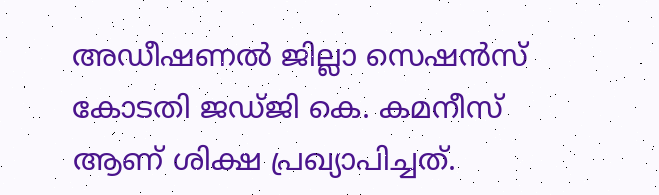അഡീഷണൽ ജില്ലാ സെഷൻസ് കോടതി ജഡ്ജി കെ. കമനീസ് ആണ് ശിക്ഷ പ്രഖ്യാപിച്ചത്.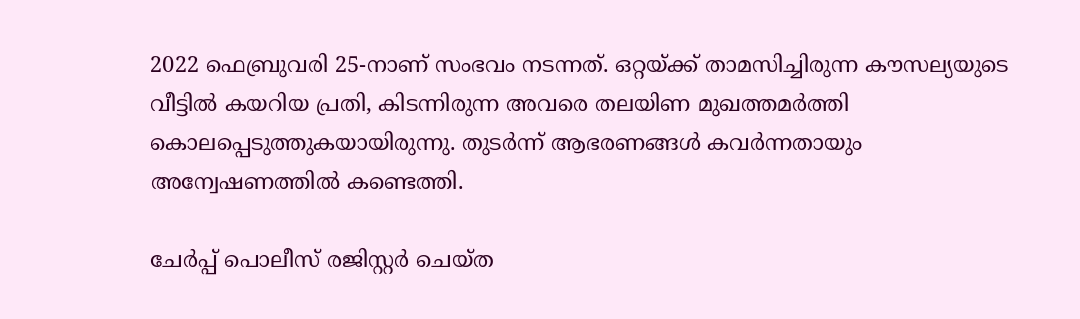2022 ഫെബ്രുവരി 25-നാണ് സംഭവം നടന്നത്. ഒറ്റയ്ക്ക് താമസിച്ചിരുന്ന കൗസല്യയുടെ വീട്ടിൽ കയറിയ പ്രതി, കിടന്നിരുന്ന അവരെ തലയിണ മുഖത്തമർത്തി കൊലപ്പെടുത്തുകയായിരുന്നു. തുടർന്ന് ആഭരണങ്ങൾ കവർന്നതായും അന്വേഷണത്തിൽ കണ്ടെത്തി.

ചേർപ്പ് പൊലീസ് രജിസ്റ്റർ ചെയ്ത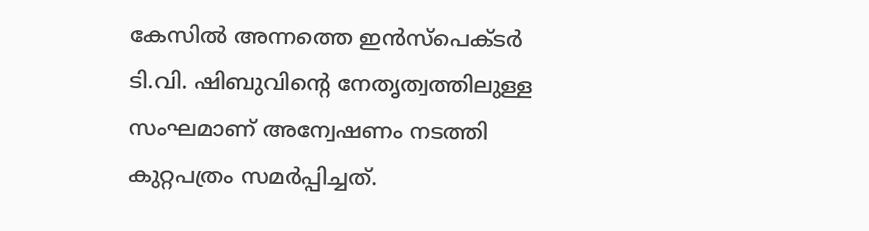കേസിൽ അന്നത്തെ ഇൻസ്‌പെക്ടർ ടി.വി. ഷിബുവിന്റെ നേതൃത്വത്തിലുള്ള സംഘമാണ് അന്വേഷണം നടത്തി കുറ്റപത്രം സമർപ്പിച്ചത്.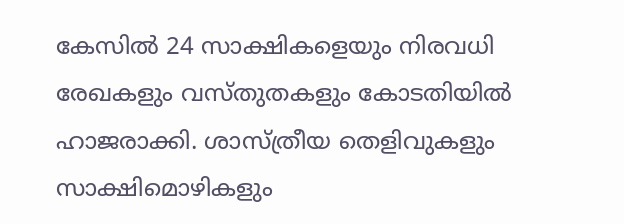കേസിൽ 24 സാക്ഷികളെയും നിരവധി രേഖകളും വസ്തുതകളും കോടതിയിൽ ഹാജരാക്കി. ശാസ്ത്രീയ തെളിവുകളും സാക്ഷിമൊഴികളും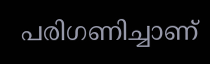പരിഗണിച്ചാണ്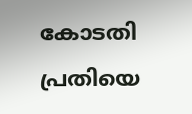കോടതി പ്രതിയെ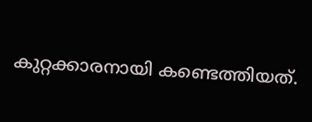കുറ്റക്കാരനായി കണ്ടെത്തിയത്.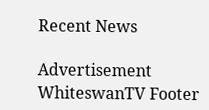Recent News

Advertisement
WhiteswanTV Footer